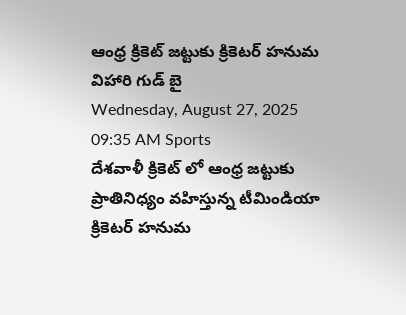ఆంధ్ర క్రికెట్ జట్టుకు క్రికెటర్ హనుమ విహారి గుడ్ బై
Wednesday, August 27, 2025 09:35 AM Sports
దేశవాళీ క్రికెట్ లో ఆంధ్ర జట్టుకు ప్రాతినిధ్యం వహిస్తున్న టీమిండియా క్రికెటర్ హనుమ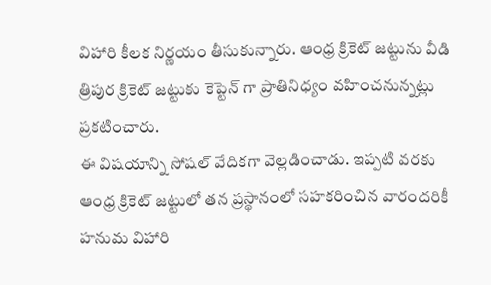విహారి కీలక నిర్ణయం తీసుకున్నారు. ఆంధ్ర క్రికెట్ జట్టును వీడి త్రిపుర క్రికెట్ జట్టుకు కెప్టెన్ గా ప్రాతినిధ్యం వహించనున్నట్లు ప్రకటించారు.
ఈ విషయాన్ని సోషల్ వేదికగా వెల్లడించాడు. ఇప్పటి వరకు ఆంధ్ర క్రికెట్ జట్టులో తన ప్రస్థానంలో సహకరించిన వారందరికీ హనుమ విహారి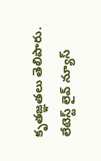కృతజ్ఞతలు తెలిపారు.
లేటెస్ట్ లైవ్ న్యూస్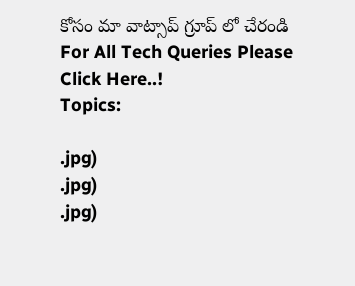కోసం మా వాట్సాప్ గ్రూప్ లో చేరండి
For All Tech Queries Please Click Here..!
Topics:

.jpg)
.jpg)
.jpg)